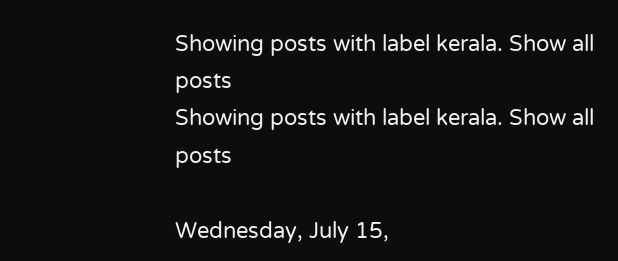Showing posts with label kerala. Show all posts
Showing posts with label kerala. Show all posts

Wednesday, July 15,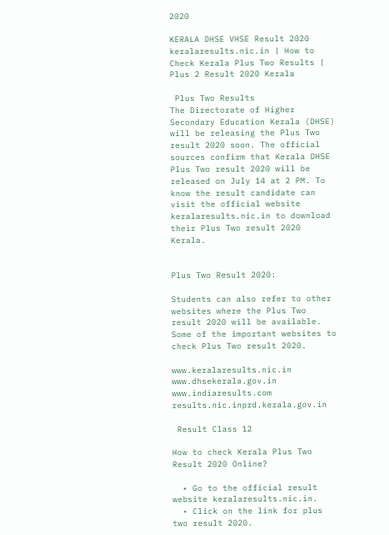2020

KERALA DHSE VHSE Result 2020 keralaresults.nic.in | How to Check Kerala Plus Two Results | Plus 2 Result 2020 Kerala

 Plus Two Results
The Directorate of Higher Secondary Education Kerala (DHSE) will be releasing the Plus Two result 2020 soon. The official sources confirm that Kerala DHSE Plus Two result 2020 will be released on July 14 at 2 PM. To know the result candidate can visit the official website keralaresults.nic.in to download their Plus Two result 2020 Kerala.


Plus Two Result 2020:

Students can also refer to other websites where the Plus Two result 2020 will be available. Some of the important websites to check Plus Two result 2020.

www.keralaresults.nic.in
www.dhsekerala.gov.in
www.indiaresults.com
results.nic.inprd.kerala.gov.in

 Result Class 12

How to check Kerala Plus Two Result 2020 Online?

  • Go to the official result website keralaresults.nic.in.
  • Click on the link for plus two result 2020.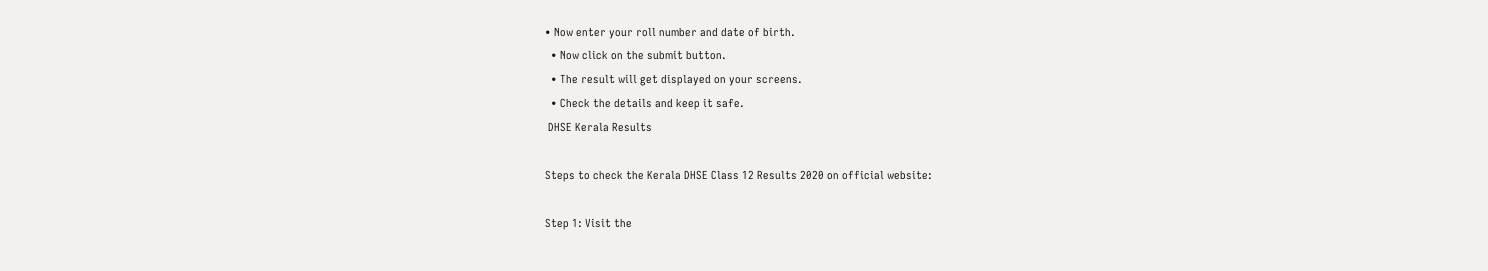• Now enter your roll number and date of birth.
  • Now click on the submit button.
  • The result will get displayed on your screens.
  • Check the details and keep it safe.
 DHSE Kerala Results

Steps to check the Kerala DHSE Class 12 Results 2020 on official website:

Step 1: Visit the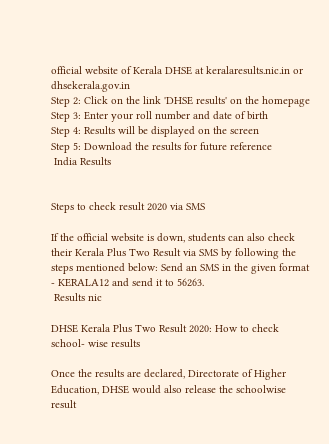official website of Kerala DHSE at keralaresults.nic.in or dhsekerala.gov.in
Step 2: Click on the link 'DHSE results' on the homepage
Step 3: Enter your roll number and date of birth
Step 4: Results will be displayed on the screen
Step 5: Download the results for future reference
 India Results


Steps to check result 2020 via SMS

If the official website is down, students can also check their Kerala Plus Two Result via SMS by following the steps mentioned below: Send an SMS in the given format - KERALA12 and send it to 56263.
 Results nic

DHSE Kerala Plus Two Result 2020: How to check school- wise results

Once the results are declared, Directorate of Higher Education, DHSE would also release the schoolwise result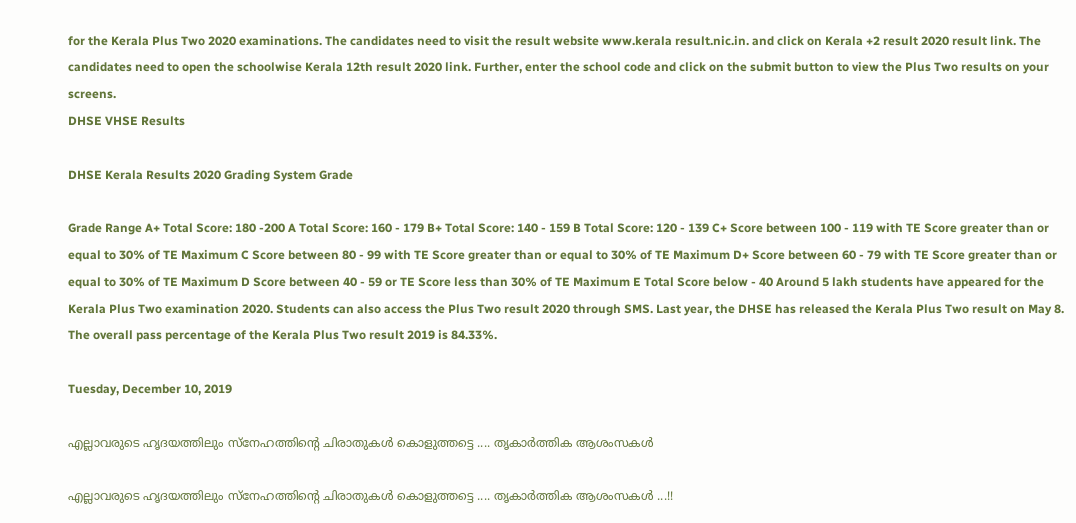for the Kerala Plus Two 2020 examinations. The candidates need to visit the result website www.kerala result.nic.in. and click on Kerala +2 result 2020 result link. The candidates need to open the schoolwise Kerala 12th result 2020 link. Further, enter the school code and click on the submit button to view the Plus Two results on your screens.
DHSE VHSE Results

DHSE Kerala Results 2020 Grading System Grade

Grade Range A+ Total Score: 180 -200 A Total Score: 160 - 179 B+ Total Score: 140 - 159 B Total Score: 120 - 139 C+ Score between 100 - 119 with TE Score greater than or equal to 30% of TE Maximum C Score between 80 - 99 with TE Score greater than or equal to 30% of TE Maximum D+ Score between 60 - 79 with TE Score greater than or equal to 30% of TE Maximum D Score between 40 - 59 or TE Score less than 30% of TE Maximum E Total Score below - 40 Around 5 lakh students have appeared for the Kerala Plus Two examination 2020. Students can also access the Plus Two result 2020 through SMS. Last year, the DHSE has released the Kerala Plus Two result on May 8. The overall pass percentage of the Kerala Plus Two result 2019 is 84.33%.

Tuesday, December 10, 2019

എല്ലാവരുടെ ഹൃദയത്തിലും സ്നേഹത്തിന്റെ ചിരാതുകൾ കൊളുത്തട്ടെ .... തൃകാർ‍ത്തിക ആശംസകൾ

എല്ലാവരുടെ ഹൃദയത്തിലും സ്നേഹത്തിന്റെ ചിരാതുകൾ കൊളുത്തട്ടെ .... തൃകാർ‍ത്തിക ആശംസകൾ ...!!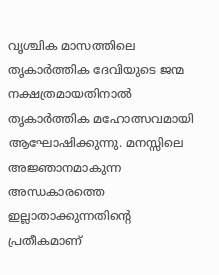വൃശ്ചിക മാസത്തിലെ തൃകാർ‍ത്തിക ദേവിയുടെ ജന്മ നക്ഷത്രമായതിനാൽ തൃകാർ‍ത്തിക മഹോത്സവമായി ആഘോഷിക്കുന്നു. മനസ്സിലെ അജ്ഞാനമാകുന്ന അന്ധകാരത്തെ ഇല്ലാതാക്കുന്നതിന്റെ പ്രതീകമാണ്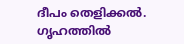ദീപം തെളിക്കൽ‍. ഗൃഹത്തിൽ‍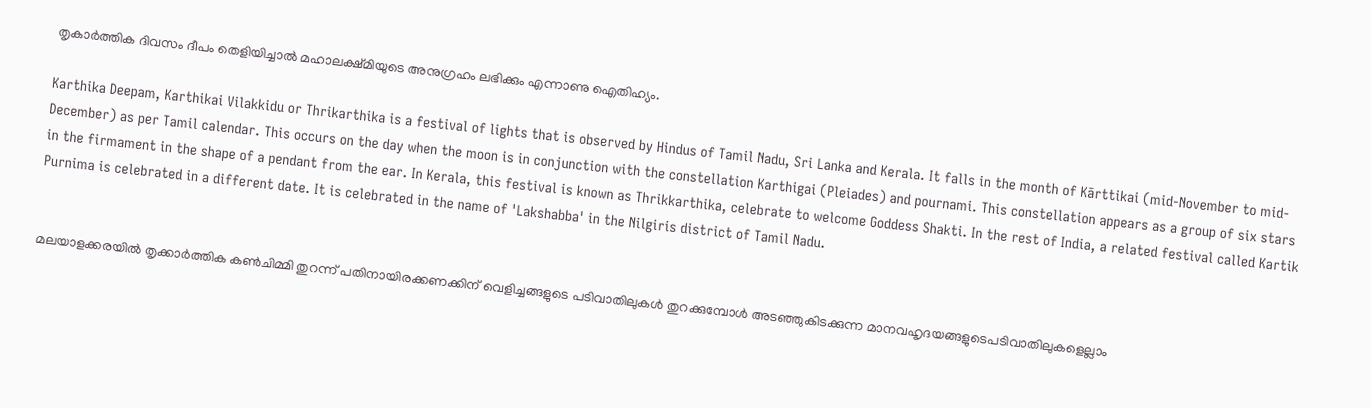തൃകാർ‍ത്തിക ദിവസം ദീപം തെളിയിച്ചാൽ‍ മഹാലക്ഷ്മിയുടെ അനുഗ്രഹം ലഭിക്കും എന്നാണു ഐതിഹ്യം.

Karthika Deepam, Karthikai Vilakkidu or Thrikarthika is a festival of lights that is observed by Hindus of Tamil Nadu, Sri Lanka and Kerala. It falls in the month of Kārttikai (mid-November to mid-December) as per Tamil calendar. This occurs on the day when the moon is in conjunction with the constellation Karthigai (Pleiades) and pournami. This constellation appears as a group of six stars in the firmament in the shape of a pendant from the ear. In Kerala, this festival is known as Thrikkarthika, celebrate to welcome Goddess Shakti. In the rest of India, a related festival called Kartik Purnima is celebrated in a different date. It is celebrated in the name of 'Lakshabba' in the Nilgiris district of Tamil Nadu.


മലയാളക്കരയിൽ തൃക്കാർത്തിക കൺചിമ്മി തുറന്ന് പതിനായിരക്കണക്കിന് വെളിച്ചങ്ങളുടെ പടിവാതിലുകൾ തുറക്കുമ്പോൾ അടഞ്ഞുകിടക്കുന്ന മാനവഹൃദയങ്ങളുടെപടിവാതിലുകളെല്ലാം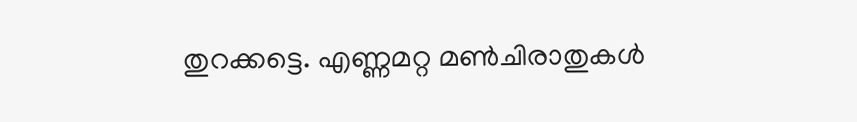തുറക്കട്ടെ. എണ്ണമറ്റ മൺചിരാതുകൾ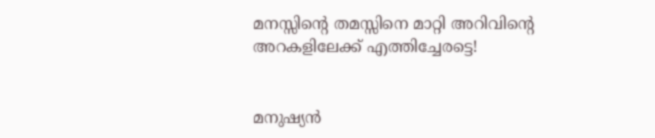മനസ്സിന്റെ തമസ്സിനെ മാറ്റി അറിവിന്റെ അറകളിലേക്ക് എത്തിച്ചേരട്ടെ!


മനുഷ്യൻ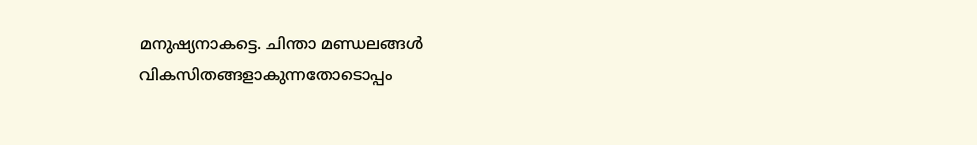മനുഷ്യനാകട്ടെ. ചിന്താ മണ്ഡലങ്ങൾ വികസിതങ്ങളാകുന്നതോടൊപ്പം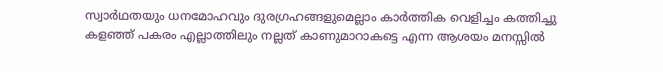സ്വാർഥതയും ധനമോഹവും ദുരഗ്രഹങ്ങളുമെല്ലാം കാർത്തിക വെളിച്ചം കത്തിച്ചു കളഞ്ഞ് പകരം എല്ലാത്തിലും നല്ലത് കാണുമാറാകട്ടെ എന്ന ആശയം മനസ്സിൽ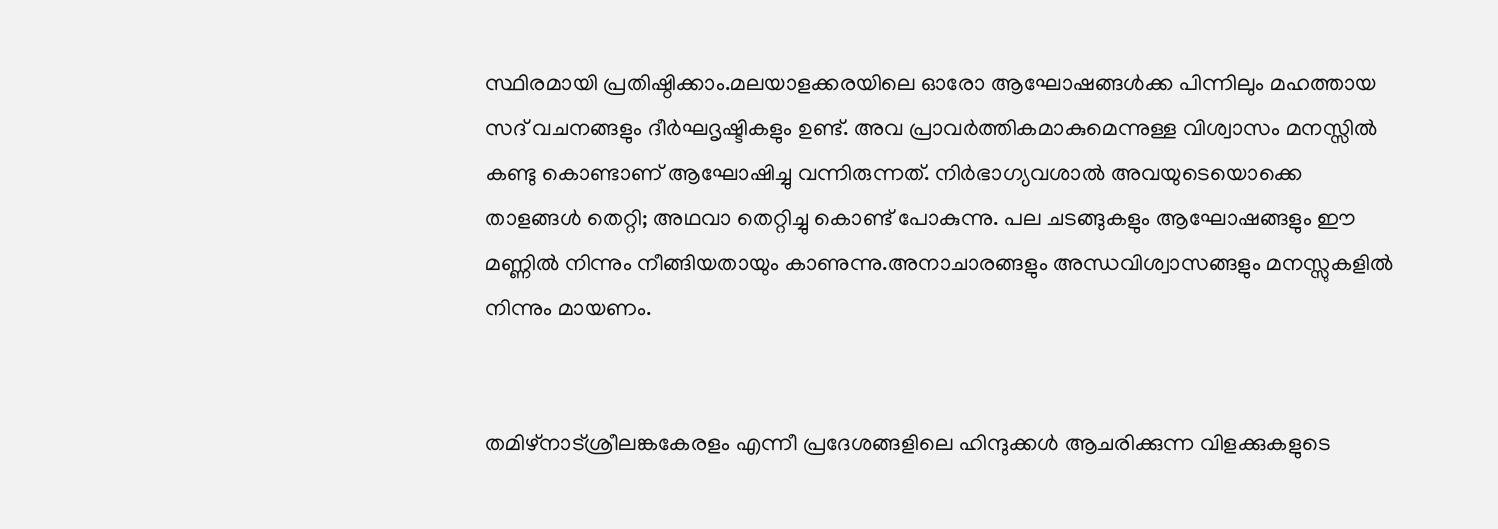സ്ഥിരമായി പ്രതിഷ്ഠിക്കാം.മലയാളക്കരയിലെ ഓരോ ആഘോഷങ്ങൾക്ക പിന്നിലും മഹത്തായ സദ് വചനങ്ങളും ദീർഘദൃഷ്ടികളും ഉണ്ട്. അവ പ്രാവർത്തികമാകുമെന്നുള്ള വിശ്വാസം മനസ്സിൽ കണ്ടു കൊണ്ടാണ് ആഘോഷിച്ചു വന്നിരുന്നത്. നിർഭാഗ്യവശാൽ അവയുടെയൊക്കെ താളങ്ങൾ തെറ്റി; അഥവാ തെറ്റിച്ചു കൊണ്ട് പോകുന്നു. പല ചടങ്ങുകളും ആഘോഷങ്ങളും ഈ മണ്ണിൽ നിന്നും നീങ്ങിയതായും കാണുന്നു.അനാചാരങ്ങളും അന്ധവിശ്വാസങ്ങളും മനസ്സുകളിൽ നിന്നും മായണം.


തമിഴ്‌നാട്ശ്രീലങ്കകേരളം എന്നീ പ്രദേശങ്ങളിലെ ഹിന്ദുക്കൾ ആചരിക്കുന്ന വിളക്കുകളുടെ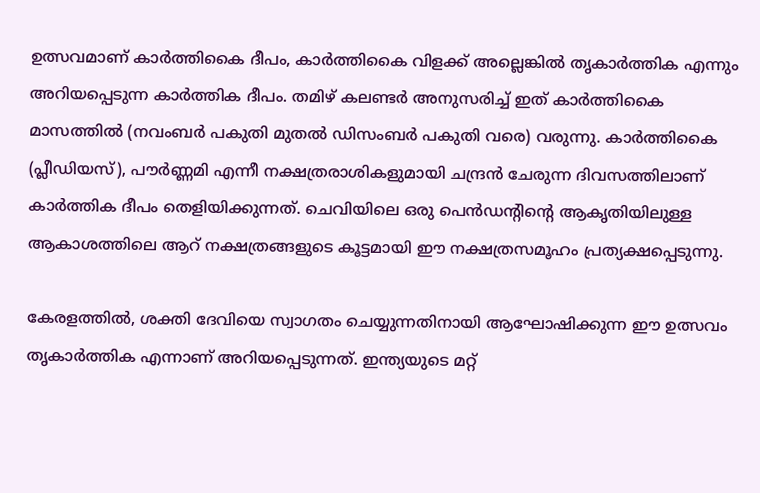ഉത്സവമാണ് കാർത്തികൈ ദീപം, കാർത്തികൈ വിളക്ക് അല്ലെങ്കിൽ തൃകാർത്തിക എന്നും അറിയപ്പെടുന്ന കാർത്തിക ദീപം. തമിഴ് കലണ്ടർ അനുസരിച്ച് ഇത് കാർത്തികൈ മാസത്തിൽ (നവംബർ പകുതി മുതൽ ഡിസംബർ പകുതി വരെ) വരുന്നു. കാർത്തികൈ (പ്ലീഡിയസ്), പൗർണ്ണമി എന്നീ നക്ഷത്രരാശികളുമായി ചന്ദ്രൻ ചേരുന്ന ദിവസത്തിലാണ് കാർത്തിക ദീപം തെളിയിക്കുന്നത്. ചെവിയിലെ ഒരു പെൻഡന്റിന്റെ ആകൃതിയിലുള്ള ആകാശത്തിലെ ആറ് നക്ഷത്രങ്ങളുടെ കൂട്ടമായി ഈ നക്ഷത്രസമൂഹം പ്രത്യക്ഷപ്പെടുന്നു.

കേരളത്തിൽ, ശക്തി ദേവിയെ സ്വാഗതം ചെയ്യുന്നതിനായി ആഘോഷിക്കുന്ന ഈ ഉത്സവം തൃകാർത്തിക എന്നാണ് അറിയപ്പെടുന്നത്. ഇന്ത്യയുടെ മറ്റ്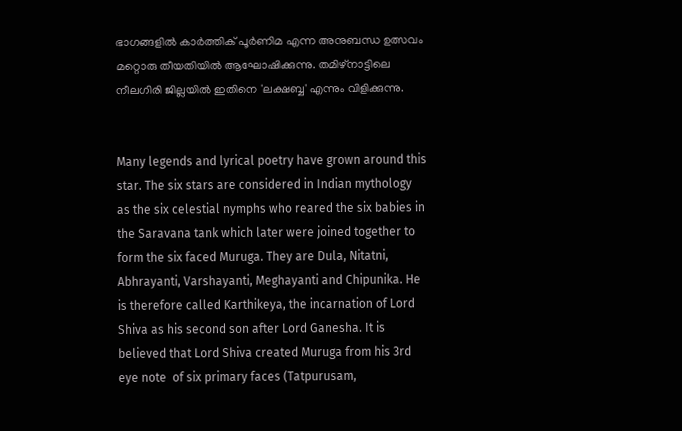ഭാഗങ്ങളിൽ കാർത്തിക് പൂർണിമ എന്ന അനുബന്ധ ഉത്സവം മറ്റൊരു തീയതിയിൽ ആഘോഷിക്കുന്നു. തമിഴ്‌നാട്ടിലെ നീലഗിരി ജില്ലയിൽ ഇതിനെ 'ലക്ഷബ്ബ' എന്നും വിളിക്കുന്നു.


Many legends and lyrical poetry have grown around this star. The six stars are considered in Indian mythology as the six celestial nymphs who reared the six babies in the Saravana tank which later were joined together to form the six faced Muruga. They are Dula, Nitatni, Abhrayanti, Varshayanti, Meghayanti and Chipunika. He is therefore called Karthikeya, the incarnation of Lord Shiva as his second son after Lord Ganesha. It is believed that Lord Shiva created Muruga from his 3rd eye note  of six primary faces (Tatpurusam,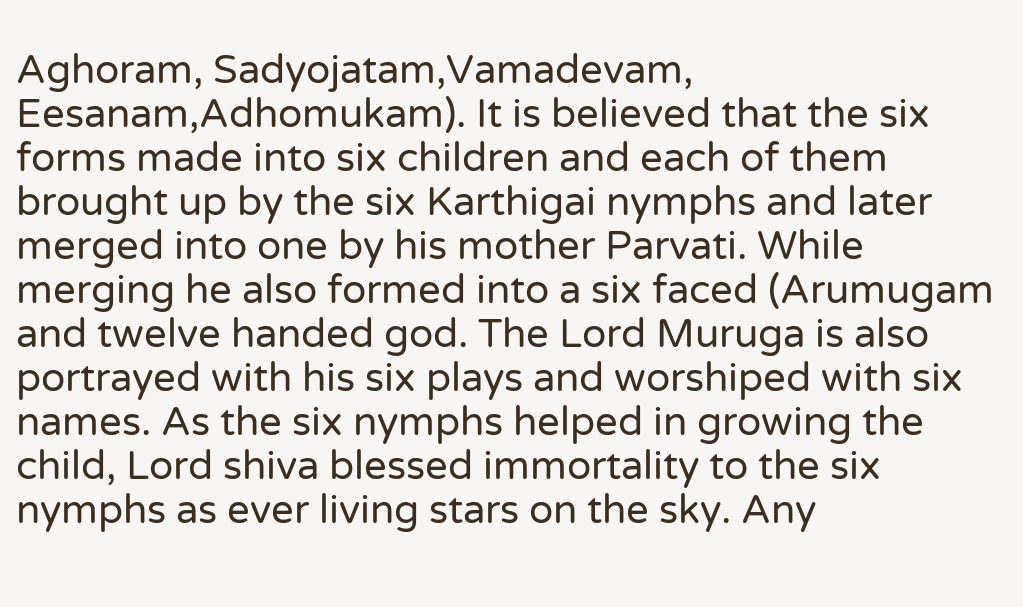Aghoram, Sadyojatam,Vamadevam, Eesanam,Adhomukam). It is believed that the six forms made into six children and each of them brought up by the six Karthigai nymphs and later merged into one by his mother Parvati. While merging he also formed into a six faced (Arumugam and twelve handed god. The Lord Muruga is also portrayed with his six plays and worshiped with six names. As the six nymphs helped in growing the child, Lord shiva blessed immortality to the six nymphs as ever living stars on the sky. Any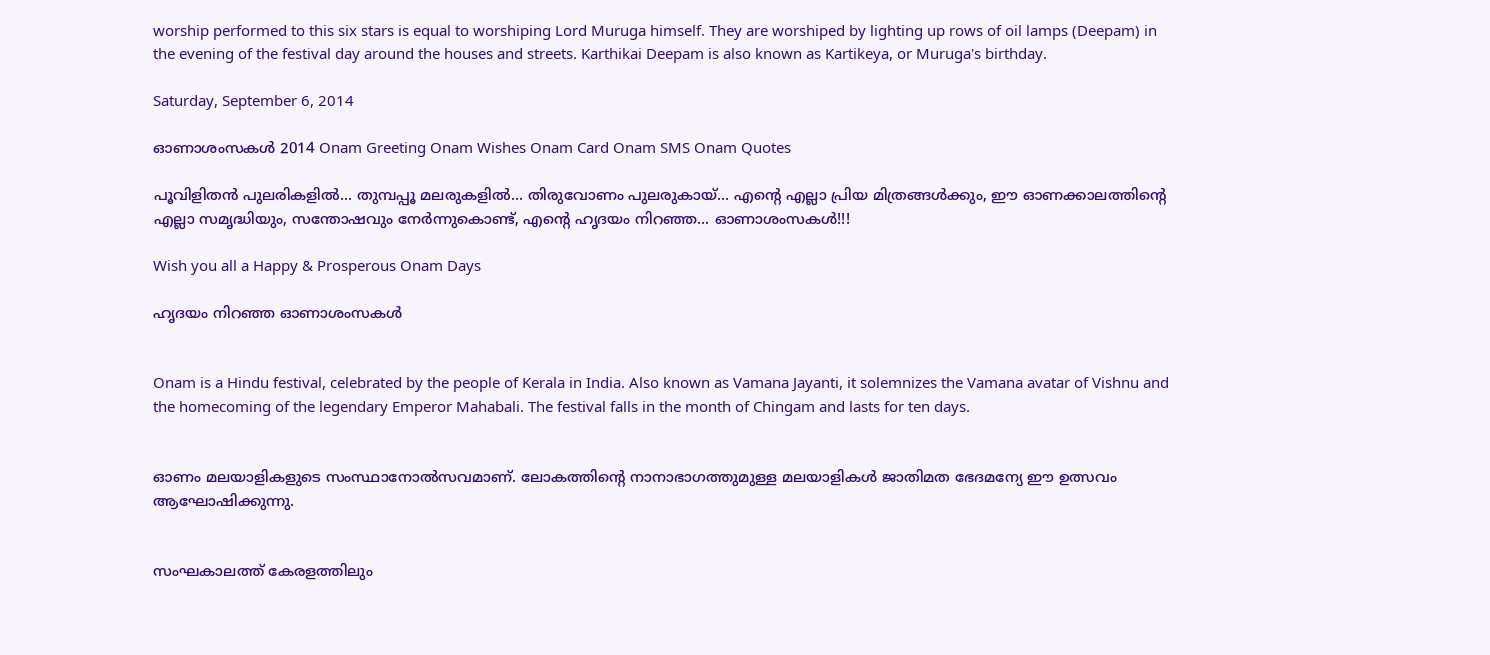worship performed to this six stars is equal to worshiping Lord Muruga himself. They are worshiped by lighting up rows of oil lamps (Deepam) in the evening of the festival day around the houses and streets. Karthikai Deepam is also known as Kartikeya, or Muruga's birthday.

Saturday, September 6, 2014

ഓണാശംസകള്‍ 2014 Onam Greeting Onam Wishes Onam Card Onam SMS Onam Quotes

പൂവിളിതന്‍ പുലരികളില്‍... തുമ്പപ്പൂ മലരുകളില്‍... തിരുവോണം പുലരുകായ്‌... എന്റെ എല്ലാ പ്രിയ മിത്രങ്ങള്‍ക്കും, ഈ ഓണക്കാലത്തിന്റെ എല്ലാ സമൃദ്ധിയും, സന്തോഷവും നേര്‍ന്നുകൊണ്ട്‌, എന്റെ ഹൃദയം നിറഞ്ഞ... ഓണാശംസകള്‍!!!

Wish you all a Happy & Prosperous Onam Days

ഹൃദയം നിറഞ്ഞ ഓണാശംസകള്‍


Onam is a Hindu festival, celebrated by the people of Kerala in India. Also known as Vamana Jayanti, it solemnizes the Vamana avatar of Vishnu and the homecoming of the legendary Emperor Mahabali. The festival falls in the month of Chingam and lasts for ten days.


ഓണം മലയാളികളുടെ സംസ്ഥാനോൽസവമാണ്. ലോകത്തിന്റെ നാനാഭാഗത്തുമുള്ള മലയാളികൾ ജാതിമത ഭേദമന്യേ ഈ ഉത്സവം ആഘോഷിക്കുന്നു.


സംഘകാലത്ത് കേരളത്തിലും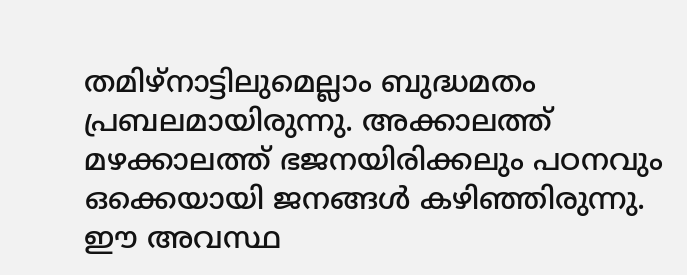തമിഴ്‌നാട്ടിലുമെല്ലാം ബുദ്ധമതം പ്രബലമായിരുന്നു. അക്കാലത്ത് മഴക്കാലത്ത് ഭജനയിരിക്കലും പഠനവും ഒക്കെയായി ജനങ്ങൾ കഴിഞ്ഞിരുന്നു. ഈ അവസ്ഥ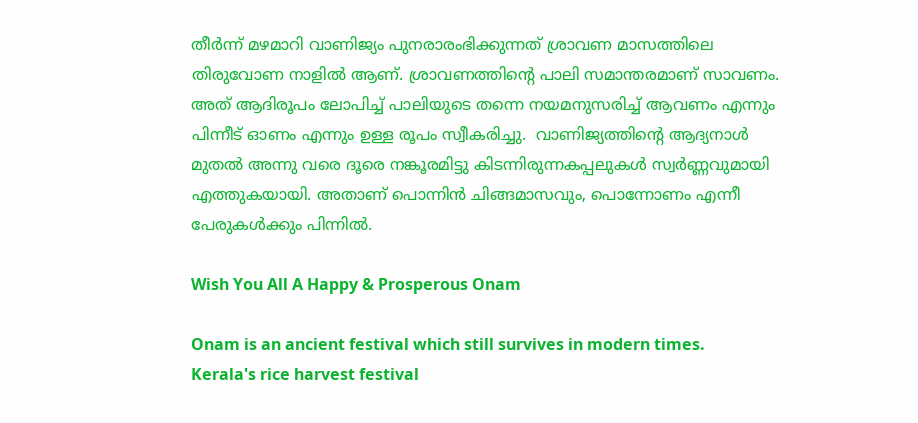തീർന്ന് മഴമാറി വാണിജ്യം പുനരാരംഭിക്കുന്നത് ശ്രാവണ മാസത്തിലെ തിരുവോണ നാളിൽ ആണ്‌. ശ്രാവണത്തിന്റെ പാലി സമാന്തരമാണ്‌ സാവണം. അത് ആദിരൂപം ലോപിച്ച് പാലിയുടെ തന്നെ നയമനുസരിച്ച് ആവണം എന്നും പിന്നീട് ഓണം എന്നും ഉള്ള രൂപം സ്വീകരിച്ചു.  വാണിജ്യത്തിന്റെ ആദ്യനാൾ മുതൽ അന്നു വരെ ദൂരെ നങ്കൂരമിട്ടു കിടന്നിരുന്നകപ്പലുകൾ സ്വർണ്ണവുമായി എത്തുകയായി. അതാണ്‌ പൊന്നിൻ ചിങ്ങമാസവും, പൊന്നോണം എന്നീ പേരുകൾക്കും പിന്നിൽ.

Wish You All A Happy & Prosperous Onam

Onam is an ancient festival which still survives in modern times. Kerala's rice harvest festival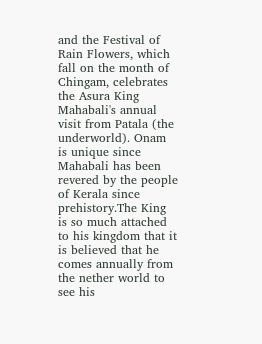and the Festival of Rain Flowers, which fall on the month of Chingam, celebrates the Asura King Mahabali's annual visit from Patala (the underworld). Onam is unique since Mahabali has been revered by the people of Kerala since prehistory.The King is so much attached to his kingdom that it is believed that he comes annually from the nether world to see his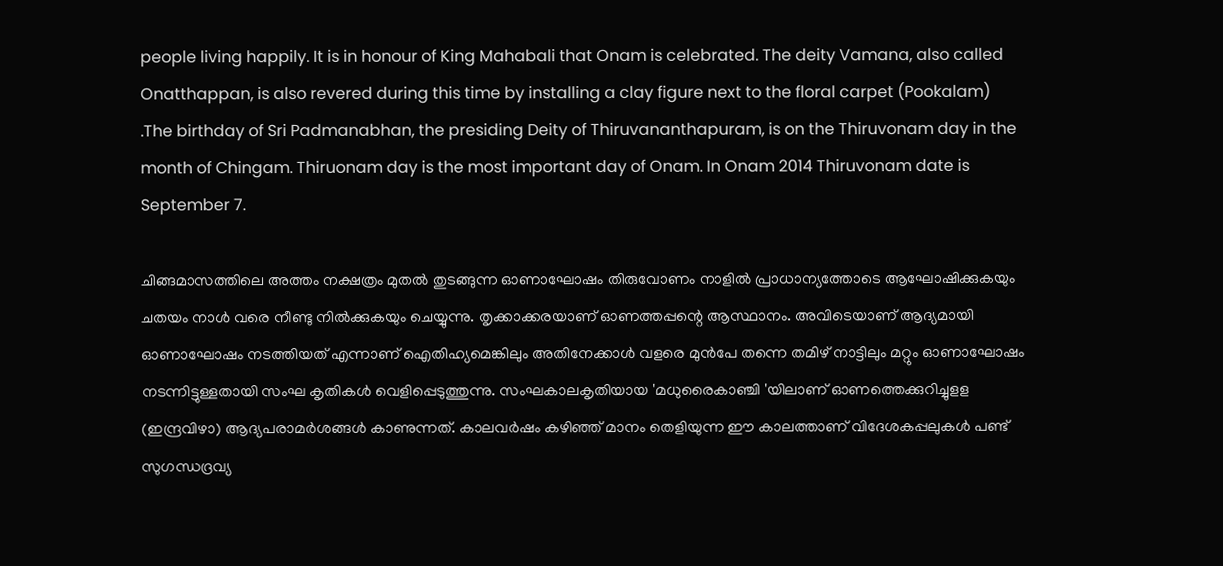people living happily. It is in honour of King Mahabali that Onam is celebrated. The deity Vamana, also called Onatthappan, is also revered during this time by installing a clay figure next to the floral carpet (Pookalam) .The birthday of Sri Padmanabhan, the presiding Deity of Thiruvananthapuram, is on the Thiruvonam day in the month of Chingam. Thiruonam day is the most important day of Onam. In Onam 2014 Thiruvonam date is September 7.

ചിങ്ങമാസത്തിലെ അത്തം നക്ഷത്രം മുതൽ തുടങ്ങുന്ന ഓണാഘോഷം തിരുവോണം നാളിൽ പ്രാധാന്യത്തോടെ ആഘോഷിക്കുകയും ചതയം നാൾ വരെ നീണ്ടു നിൽക്കുകയും ചെയ്യുന്നു. തൃക്കാക്കരയാണ്‌ ഓണത്തപ്പന്റെ ആസ്ഥാനം. അവിടെയാണ്‌ ആദ്യമായി ഓണാഘോഷം നടത്തിയത് എന്നാണ്‌ ഐതിഹ്യമെങ്കിലും അതിനേക്കാൾ വളരെ മുൻപേ തന്നെ തമിഴ് നാട്ടിലും മറ്റും ഓണാഘോഷം നടന്നിട്ടുള്ളതായി സംഘ കൃതികൾ വെളിപ്പെടുത്തുന്നു. സംഘകാലകൃതിയായ 'മധുരൈകാഞ്ചി 'യിലാണ്‌ ഓണത്തെക്കുറിച്ചുളള (ഇന്ദ്രവിഴാ) ആദ്യപരാമർശങ്ങൾ കാണുന്നത്‌. കാലവർഷം കഴിഞ്ഞ് മാനം തെളിയുന്ന ഈ കാലത്താണ് വിദേശകപ്പലുകൾ പണ്ട് സുഗന്ധദ്രവ്യ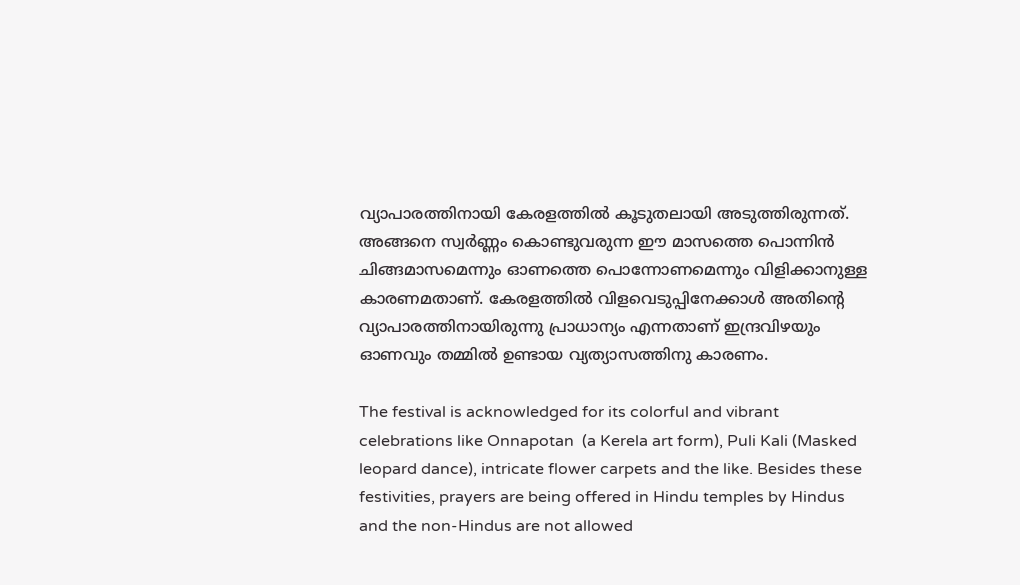വ്യാപാരത്തിനായി കേരളത്തിൽ കൂടുതലായി അടുത്തിരുന്നത്. അങ്ങനെ സ്വർണ്ണം കൊണ്ടുവരുന്ന ഈ മാസത്തെ പൊന്നിൻ ചിങ്ങമാസമെന്നും ഓണത്തെ പൊന്നോണമെന്നും വിളിക്കാനുള്ള കാരണമതാണ്. കേരളത്തിൽ വിളവെടുപ്പിനേക്കാൾ അതിന്റെ വ്യാപാരത്തിനായിരുന്നു പ്രാധാന്യം എന്നതാണ് ഇന്ദ്രവിഴയും ഓണവും തമ്മിൽ ഉണ്ടായ വ്യത്യാസത്തിനു കാരണം.

The festival is acknowledged for its colorful and vibrant celebrations like Onnapotan  (a Kerela art form), Puli Kali (Masked leopard dance), intricate flower carpets and the like. Besides these festivities, prayers are being offered in Hindu temples by Hindus and the non-Hindus are not allowed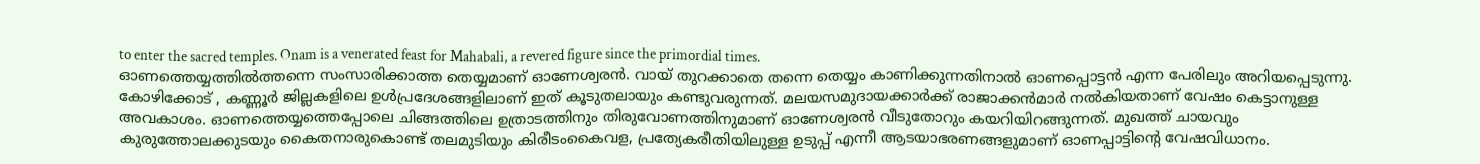to enter the sacred temples. Onam is a venerated feast for Mahabali, a revered figure since the primordial times.
ഓണത്തെയ്യത്തിൽത്തന്നെ സംസാരിക്കാത്ത തെയ്യമാണ്‌ ഓണേശ്വരൻ. വായ് തുറക്കാതെ തന്നെ തെയ്യം കാണിക്കുന്നതിനാൽ ഓണപ്പൊട്ടൻ എന്ന പേരിലും അറിയപ്പെടുന്നു. കോഴിക്കോട് , കണ്ണൂർ‍ ജില്ലകളിലെ ഉൾപ്രദേശങ്ങളിലാണ്‌ ഇത്‌ കൂടുതലായും കണ്ടുവരുന്നത്‌. മലയസമുദായക്കാർക്ക്‌ രാജാക്കൻമാർ നൽകിയതാണ്‌ വേഷം കെട്ടാനുള്ള അവകാശം. ഓണത്തെയ്യത്തെപ്പോലെ ചിങ്ങത്തിലെ ഉത്രാടത്തിനും തിരുവോണത്തിനുമാണ്‌ ഓണേശ്വരൻ വീടുതോറും കയറിയിറങ്ങുന്നത്‌. മുഖത്ത്‌ ചായവും കുരുത്തോലക്കുടയും കൈതനാരുകൊണ്ട്‌ തലമുടിയും കിരീടംകൈവള, പ്രത്യേകരീതിയിലുള്ള ഉടുപ്പ്‌ എന്നീ ആടയാഭരണങ്ങളുമാണ്‌ ഓണപ്പാട്ടിന്റെ വേഷവിധാനം.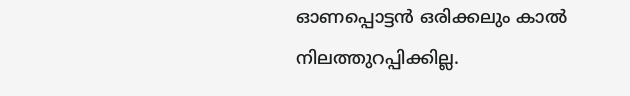ഓണപ്പൊട്ടൻ ഒരിക്കലും കാൽ നിലത്തുറപ്പിക്കില്ല.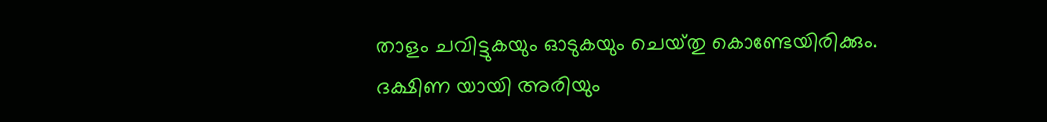താളം ചവിട്ടുകയും ഓടുകയും ചെയ്‌തു കൊണ്ടേയിരിക്കും. ദക്ഷിണ യായി അരിയും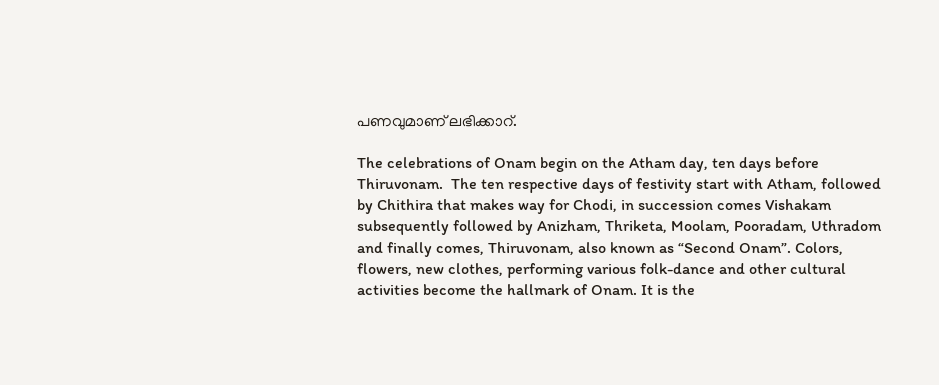പണവുമാണ്‌ ലഭിക്കാറ്‌.

The celebrations of Onam begin on the Atham day, ten days before Thiruvonam.  The ten respective days of festivity start with Atham, followed by Chithira that makes way for Chodi, in succession comes Vishakam subsequently followed by Anizham, Thriketa, Moolam, Pooradam, Uthradom and finally comes, Thiruvonam, also known as “Second Onam”. Colors, flowers, new clothes, performing various folk-dance and other cultural activities become the hallmark of Onam. It is the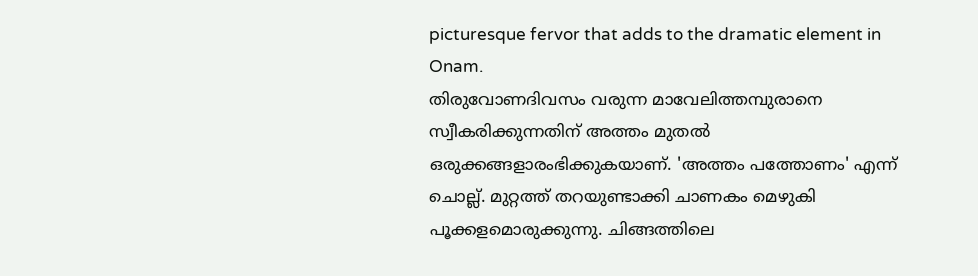picturesque fervor that adds to the dramatic element in Onam.
തിരുവോണദിവസം വരുന്ന മാവേലിത്തമ്പുരാനെ സ്വീകരിക്കുന്നതിന്‌ അത്തം മുതൽ ഒരുക്കങ്ങളാരംഭിക്കുകയാണ്‌. 'അത്തം പത്തോണം' എന്ന്‌ ചൊല്ല്‌. മുറ്റത്ത്‌ തറയുണ്ടാക്കി ചാണകം മെഴുകി പൂക്കളമൊരുക്കുന്നു. ചിങ്ങത്തിലെ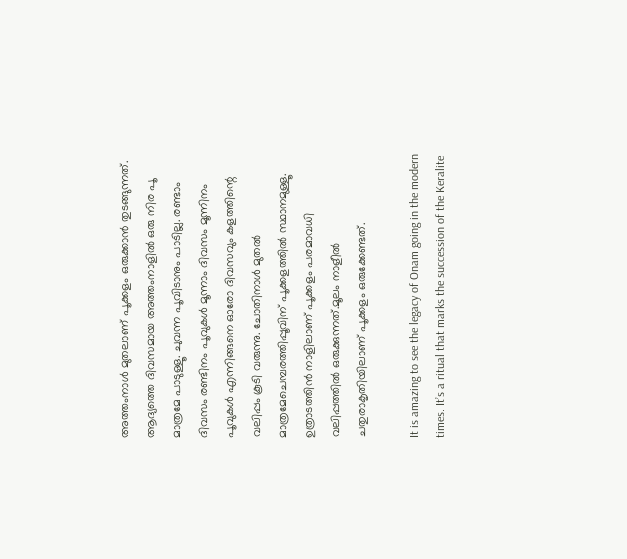അത്തംനാൾ മുതലാ‍ണ് പൂക്കളം ഒരുക്കാൻ തുടങ്ങുന്നത്. ആദ്യത്തെ ദിവസമായ അത്തംനാളിൽ ഒരു നിര പൂ മാത്രമേ പാടുള്ളൂ. ചുവന്ന പൂവിടാനും പാടില്ല. രണ്ടാം ദിവസം രണ്ടിനം പൂവുകൾ മൂന്നാം ദിവസം മൂന്നിനം പൂവുകൾ എന്നിങ്ങനെ ഓരോ ദിവസവും കളത്തിന്റെ വലിപ്പം കൂടി വരുന്നു. ചോതിനാൾ മുതൽ മാത്രമേചെമ്പരത്തിപ്പൂവിന്‌ പൂക്കളത്തിൽ സ്ഥാനമുള്ളൂ. ഉത്രാടത്തിൻ നാളിലാണ്‌‍ പൂക്കളം പരമാവധി വലിപ്പത്തിൽ ഒരുക്കുന്നത്‌.മൂലം നാളീൽ ചതുരാകൃതിയിലാണ് പൂക്കളം ഒരുക്കേണ്ടത്.

It is amazing to see the legacy of Onam going in the modern times. It’s a ritual that marks the succession of the Keralite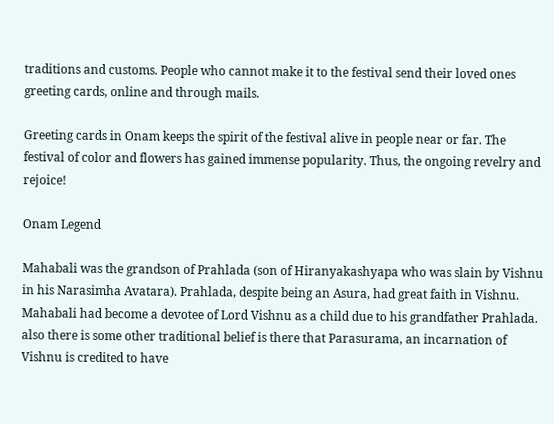traditions and customs. People who cannot make it to the festival send their loved ones greeting cards, online and through mails.

Greeting cards in Onam keeps the spirit of the festival alive in people near or far. The festival of color and flowers has gained immense popularity. Thus, the ongoing revelry and rejoice!

Onam Legend

Mahabali was the grandson of Prahlada (son of Hiranyakashyapa who was slain by Vishnu in his Narasimha Avatara). Prahlada, despite being an Asura, had great faith in Vishnu. Mahabali had become a devotee of Lord Vishnu as a child due to his grandfather Prahlada.  also there is some other traditional belief is there that Parasurama, an incarnation of Vishnu is credited to have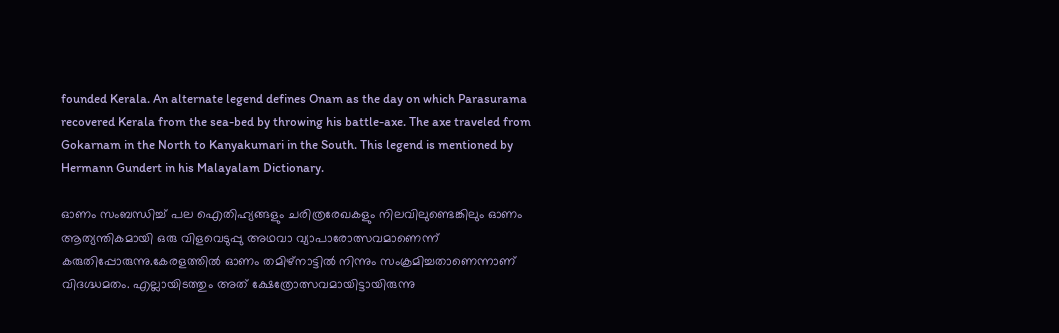founded Kerala. An alternate legend defines Onam as the day on which Parasurama recovered Kerala from the sea-bed by throwing his battle-axe. The axe traveled from Gokarnam in the North to Kanyakumari in the South. This legend is mentioned by Hermann Gundert in his Malayalam Dictionary.

ഓണം സംബന്ധിച്ച് പല ഐതിഹ്യങ്ങളും ചരിത്രരേഖകളും നിലവിലുണ്ടെങ്കിലും ഓണം ആത്യന്തികമായി ഒരു വിളവെടുപ്പു അഥവാ വ്യാപാരോത്സവമാണെന്ന് കരുതിപ്പോരുന്നു.കേരളത്തിൽ ഓണം തമിഴ്‌നാട്ടിൽ നിന്നും സംക്രമിച്ചതാണെന്നാണ് വിദഗ്ദ്ധമതം. എല്ലായിടത്തും അത് ക്ഷേത്രോത്സവമായിട്ടായിരുന്നു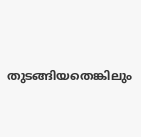തുടങ്ങിയതെങ്കിലും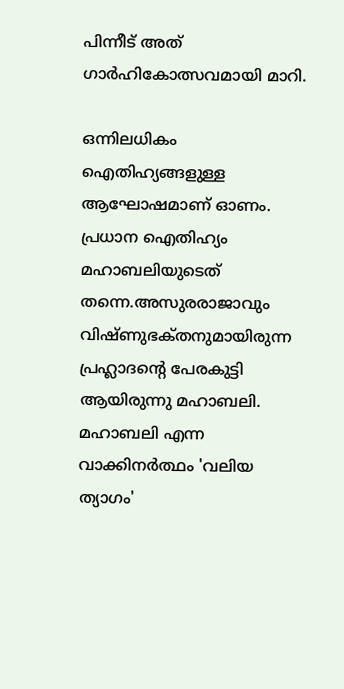പിന്നീട് അത് ഗാർഹികോത്സവമായി മാറി.

ഒന്നിലധികം ഐതിഹ്യങ്ങളുള്ള ആഘോഷമാണ്‌ ഓണം. പ്രധാന ഐതിഹ്യം മഹാബലിയുടെത്‌ തന്നെ.അസുരരാജാവും വിഷ്ണുഭക്‌തനുമായിരുന്ന പ്രഹ്ലാദന്റെ പേരകുട്ടി ആയിരുന്നു മഹാബലി. മഹാബലി എന്ന വാക്കിനർത്ഥം 'വലിയ ത്യാഗം'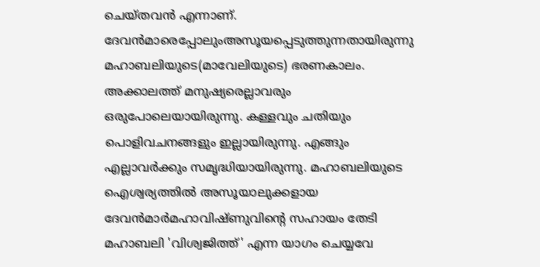ചെയ്‌തവൻ എന്നാണ്‌. ദേവൻമാരെപ്പോലുംഅസൂയപ്പെടുത്തുന്നതായിരുന്നു മഹാബലിയുടെ(മാവേലിയുടെ) ഭരണകാലം. അക്കാലത്ത്‌ മനുഷ്യരെല്ലാവരും ഒരുപോലെയായിരുന്നു. കള്ളവും ചതിയും പൊളിവചനങ്ങളും ഇല്ലായിരുന്നു. എങ്ങും എല്ലാവർക്കും സമൃദ്ധിയായിരുന്നു. മഹാബലിയുടെ ഐശ്വര്യത്തിൽ അസൂയാലുക്കളായ ദേവൻമാർമഹാവിഷ്ണുവിന്റെ സഹായം തേടി മഹാബലി 'വിശ്വജിത്ത്‌' എന്ന യാഗം ചെയ്യവേ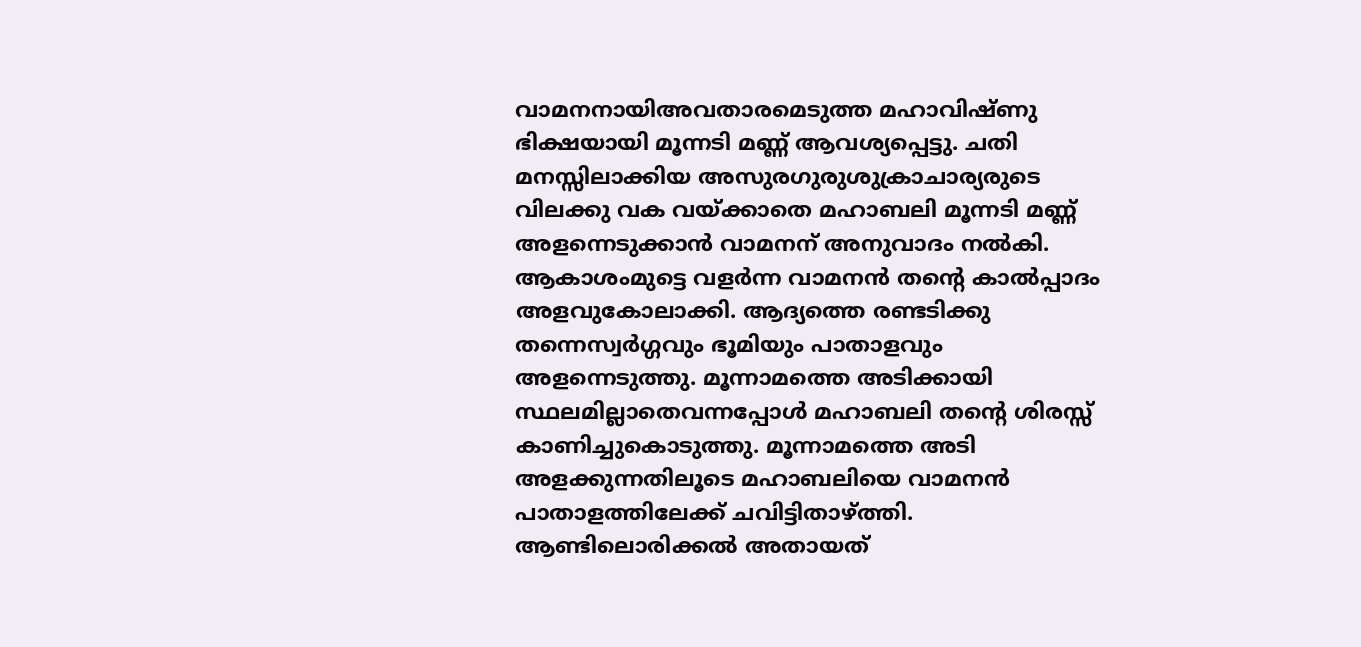വാമനനായിഅവതാരമെടുത്ത മഹാവിഷ്ണു ഭിക്ഷയായി മൂന്നടി മണ്ണ്‌ ആവശ്യപ്പെട്ടു. ചതി മനസ്സിലാക്കിയ അസുരഗുരുശുക്രാചാര്യരുടെ വിലക്കു വക വയ്ക്കാതെ മഹാബലി മൂന്നടി മണ്ണ്‌ അളന്നെടുക്കാൻ വാമനന്‌ അനുവാദം നൽകി. ആകാശംമുട്ടെ വളർന്ന വാമനൻ തന്റെ കാൽപ്പാദം അളവുകോലാക്കി. ആദ്യത്തെ രണ്ടടിക്കു തന്നെസ്വർഗ്ഗവും ഭൂമിയും പാതാളവും അളന്നെടുത്തു. മൂന്നാമത്തെ അടിക്കായി സ്ഥലമില്ലാതെവന്നപ്പോൾ മഹാബലി തന്റെ ശിരസ്സ്‌ കാണിച്ചുകൊടുത്തു. മൂന്നാമത്തെ അടി അളക്കുന്നതിലൂടെ മഹാബലിയെ വാമനൻ പാതാളത്തിലേക്ക്‌ ചവിട്ടിതാഴ്ത്തി. ആണ്ടിലൊരിക്കൽ അതായത്‌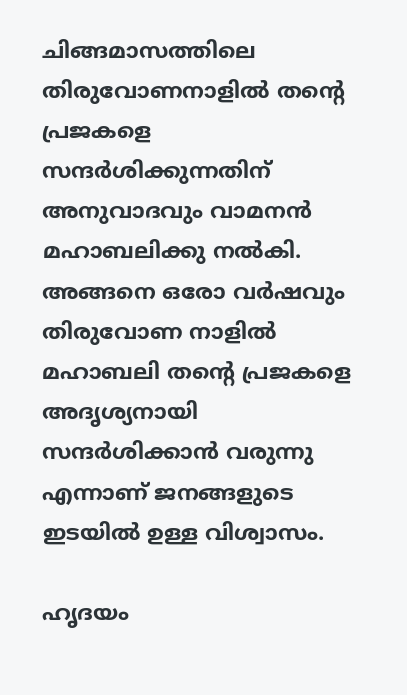ചിങ്ങമാസത്തിലെ തിരുവോണനാളിൽ തന്റെ പ്രജകളെ സന്ദർശിക്കുന്നതിന്‌ അനുവാദവും വാമനൻ മഹാബലിക്കു നൽകി. അങ്ങനെ ഒരോ വർഷവും തിരുവോണ നാളിൽ മഹാബലി തന്റെ പ്രജകളെ അദൃശ്യനായി സന്ദർശിക്കാൻ വരുന്നു എന്നാണ് ജനങ്ങളുടെ ഇടയിൽ ഉള്ള വിശ്വാസം.

ഹൃദയം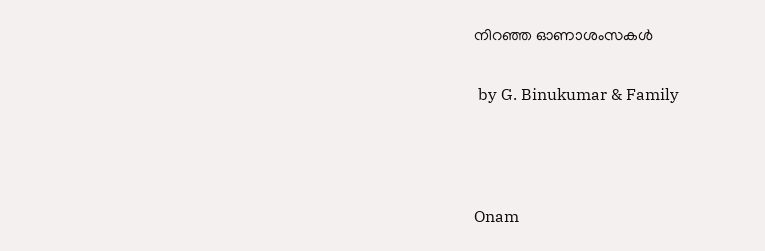നിറഞ്ഞ ഓണാശംസകള്‍

 by G. Binukumar & Family



Onam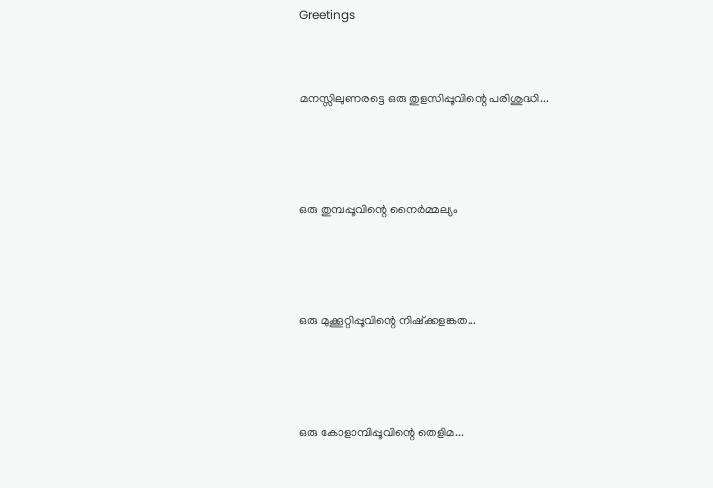Greetings


മനസ്സിലുണരട്ടെ ഒരു തുളസിപ്പൂവിന്റെ പരിശുദ്ധി...



ഒരു തുമ്പപ്പൂവിന്റെ നൈര്‍മ്മല്യം



ഒരു മുക്കൂറ്റിപ്പൂവിന്റെ നിഷ്ക്കളങ്കത...



ഒരു കോളാമ്പിപ്പൂവിന്റെ തെളിമ...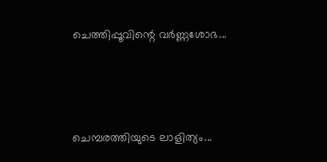ചെത്തിപ്പൂവിന്റെ വര്‍ണ്ണശോഭ...



ചെമ്പരത്തിയുടെ ലാളിത്യം...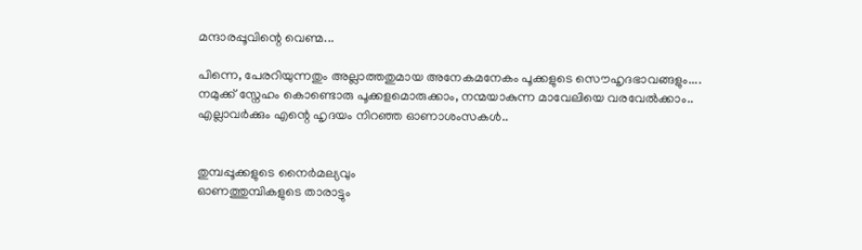മന്ദാരപ്പൂവിന്റെ വെണ്മ...

പിന്നെ, പേരറിയുന്നതും അല്ലാത്തതുമായ അനേകമനേകം പൂക്കളുടെ സൌഹൃദഭാവങ്ങളും....
നമുക്ക് സ്നേഹം കൊണ്ടൊരു പൂക്കളമൊരുക്കാം, നന്മയാകുന്ന മാവേലിയെ വരവേല്‍ക്കാം..
എല്ലാവര്‍ക്കും എന്റെ ഹൃദയം നിറഞ്ഞ ഓണാശംസകള്‍..


തുമ്പപ്പൂക്കളുടെ നൈര്‍മല്യവും
ഓണത്തുമ്പികളുടെ താരാട്ടും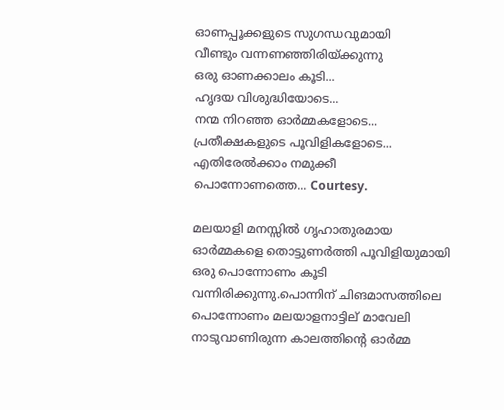ഓണപ്പൂക്കളുടെ സുഗന്ധവുമായി
വീണ്ടും വന്നണഞ്ഞിരിയ്ക്കുന്നു
ഒരു ഓണക്കാലം കൂടി...
ഹൃദയ വിശുദ്ധിയോടെ...
നന്മ നിറഞ്ഞ ഓര്‍മ്മകളോടെ...
പ്രതീക്ഷകളുടെ പൂവിളികളോടെ...
എതിരേല്‍ക്കാം നമുക്കീ പൊന്നോണത്തെ... Courtesy.

മലയാളി മനസ്സില്‍ ഗൃഹാതുരമായ ഓര്‍മ്മകളെ തൊട്ടുണര്‍ത്തി പൂവിളിയുമായി ഒരു പൊന്നോണം കൂടി വന്നിരിക്കുന്നു.പൊന്നിന് ചിങമാസത്തിലെ പൊന്നോണം മലയാളനാട്ടില് മാവേലി നാടുവാണിരുന്ന കാലത്തിന്റെ ഓര്‍മ്മ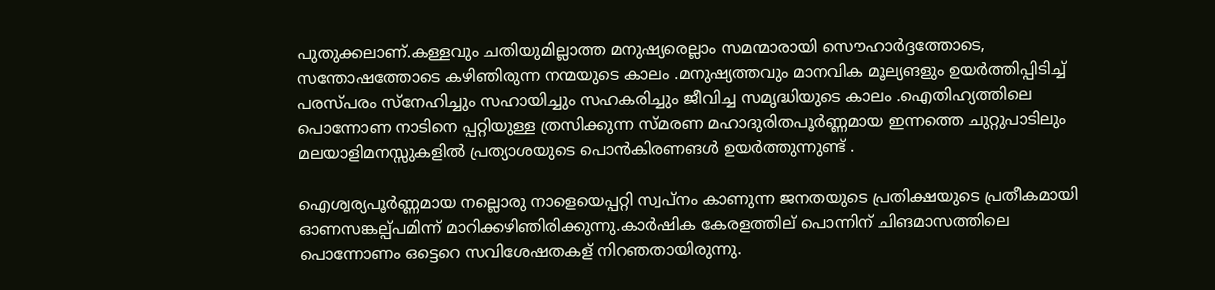പുതുക്കലാണ്.കള്ളവും ചതിയുമില്ലാത്ത മനുഷ്യരെല്ലാം സമന്മാരായി സൌഹാര്‍ദ്ദത്തോടെ, സന്തോഷത്തോടെ കഴിഞിരുന്ന നന്മയുടെ കാലം .മനുഷ്യത്തവും മാനവിക മൂല്യങളും ഉയര്‍ത്തിപ്പിടിച്ച് പരസ്പരം സ്നേഹിച്ചും സഹായിച്ചും സഹകരിച്ചും ജീവിച്ച സമൃദ്ധിയുടെ കാലം .ഐതിഹ്യത്തിലെ പൊന്നോണ നാടിനെ പ്പറ്റിയുള്ള ത്രസിക്കുന്ന സ്മരണ മഹാദുരിതപൂര്‍ണ്ണമായ ഇന്നത്തെ ചുറ്റുപാടിലും മലയാളിമനസ്സുകളില്‍ പ്രത്യാശയുടെ പൊന്‍‌കിരണങള്‍ ഉയര്‍ത്തുന്നുണ്ട് .

ഐശ്വര്യപൂര്‍ണ്ണമായ നല്ലൊരു നാളെയെപ്പറ്റി സ്വപ്നം കാണുന്ന ജനതയുടെ പ്രതിക്ഷയുടെ പ്രതീകമായി ഓണസങ്കല്പ്പമിന്ന് മാറിക്കഴിഞിരിക്കുന്നു.കാര്‍ഷിക കേരളത്തില് പൊന്നിന് ചിങമാസത്തിലെ പൊന്നോണം ഒട്ടെറെ സവിശേഷതകള് നിറഞതായിരുന്നു.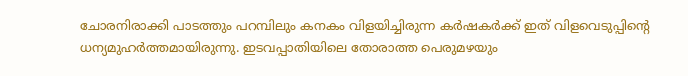ചോരനിരാക്കി പാടത്തും പറമ്പിലും കനകം വിളയിച്ചിരുന്ന കര്‍ഷകര്‍ക്ക് ഇത് വിളവെടുപ്പിന്റെ ധന്യമുഹര്‍ത്തമായിരുന്നു. ഇടവപ്പാതിയിലെ തോരാത്ത പെരുമഴയും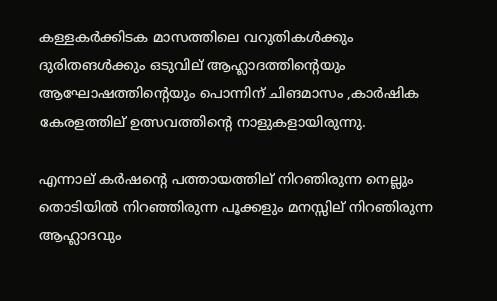കള്ളകര്‍ക്കിടക മാസത്തിലെ വറുതികള്‍ക്കും ദുരിതങള്‍ക്കും ഒടുവില് ആഹ്ലാദത്തിന്റെയും ആഘോഷത്തിന്റെയും പൊന്നിന് ചിങമാസം ,കാര്‍ഷിക കേരളത്തില് ഉത്സവത്തിന്റെ നാളുകളായിരുന്നു.

എന്നാല് കര്‍ഷന്റെ പത്തായത്തില് നിറഞിരുന്ന നെല്ലും തൊടിയില്‍ നിറഞ്ഞിരുന്ന പൂക്കളും മനസ്സില് നിറഞിരുന്ന ആഹ്ലാദവും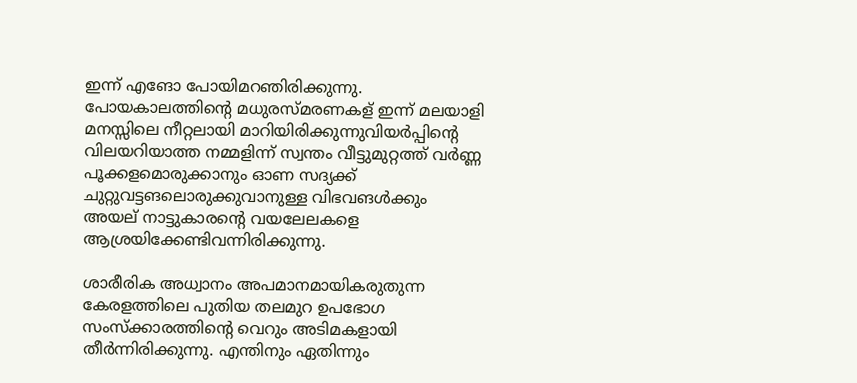ഇന്ന് എങോ പോയിമറഞിരിക്കുന്നു. പോയകാലത്തിന്റെ മധുരസ്മരണകള് ഇന്ന് മലയാളി മനസ്സിലെ നീറ്റലായി മാറിയിരിക്കുന്നുവിയര്‍പ്പിന്റെ വിലയറിയാത്ത നമ്മളിന്ന് സ്വന്തം വീട്ടുമുറ്റത്ത് വര്‍ണ്ണ പൂക്കളമൊരുക്കാനും ഓണ സദ്യക്ക് ചുറ്റുവട്ടങലൊരുക്കുവാനുള്ള വിഭവങള്‍ക്കും അയല് നാട്ടുകാരന്റെ വയലേലകളെ ആശ്രയിക്കേണ്ടിവന്നിരിക്കുന്നു.

ശാരീരിക അധ്വാനം അപമാനമായികരുതുന്ന കേരളത്തിലെ പുതിയ തലമുറ ഉപഭോഗ സംസ്ക്കാരത്തിന്റെ വെറും അടിമകളായി തീര്‍ന്നിരിക്കുന്നു. എന്തിനും ഏതിന്നും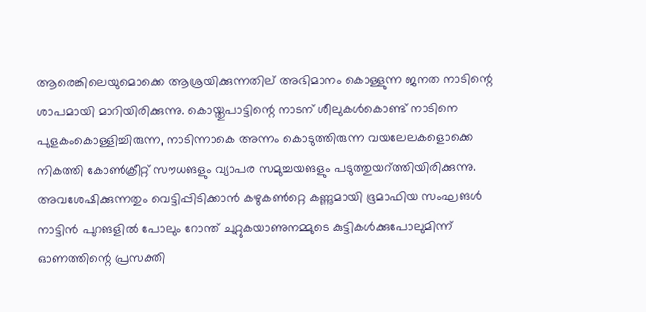ആരെങ്കിലെയുമൊക്കെ ആശ്രയിക്കുന്നതില് അഭിമാനം കൊള്ളുന്ന ജനത നാടിന്റെ ശാപമായി മാറിയിരിക്കുന്നു. കൊയ്തുപാട്ടിന്റെ നാടന് ശീലുകള്‍കൊണ്ട് നാടിനെ പുളകം‌കൊള്ളിച്ചിരുന്ന, നാടിന്നാകെ അന്നം കൊടുത്തിരുന്ന വയലേലകളൊക്കെ നികത്തി കോണ്‍ക്രീറ്റ് സൗധങളും വ്യാപര സമുച്ചയങളും പടുത്തുയറ്‌ത്തിയിരിക്കുന്നു. അവശേഷിക്കുന്നതും വെട്ടിപ്പിടിക്കാന്‍ കഴുകണ്‍റ്റെ കണ്ണുമായി ഭൂമാഫിയ സംഘങള്‍ നാട്ടിന്‍ പുറങളില്‍ പോലും റോന്ത് ചുറ്റുകയാണുനമ്മുടെ കുട്ടികള്‍ക്കുപോലുമിന്ന് ഓണത്തിന്റെ പ്രസക്തി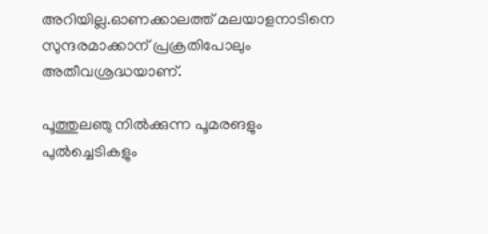അറിയില്ല.ഓണക്കാലത്ത് മലയാളനാടിനെ സുന്ദരമാക്കാന് പ്രക്രതിപോലും അതീവശ്രദ്ധയാണ്.

പൂത്തുലഞു നില്‍ക്കുന്ന പൂമരങളും പുല്‍ച്ചെടികളും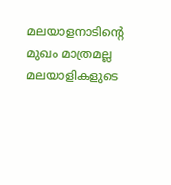മലയാളനാടിന്റെ മുഖം മാത്രമല്ല മലയാളികളുടെ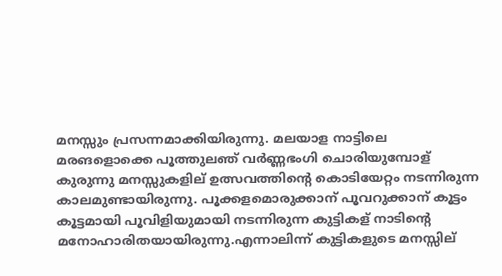മനസ്സും പ്രസന്നമാക്കിയിരുന്നു. മലയാള നാട്ടിലെ മരങളൊക്കെ പൂത്തുലഞ് വര്‍ണ്ണഭംഗി ചൊരിയുമ്പോള് കുരുന്നു മനസ്സുകളില് ഉത്സവത്തിന്റെ കൊടിയേറ്റം നടന്നിരുന്ന കാലമുണ്ടായിരുന്നു. പൂക്കളമൊരുക്കാന് പൂവറുക്കാന് കൂട്ടം കൂട്ടമായി പൂവിളിയുമായി നടന്നിരുന്ന കുട്ടികള് നാടിന്റെ മനോഹാരിതയായിരുന്നു.എന്നാലിന്ന് കുട്ടികളുടെ മനസ്സില്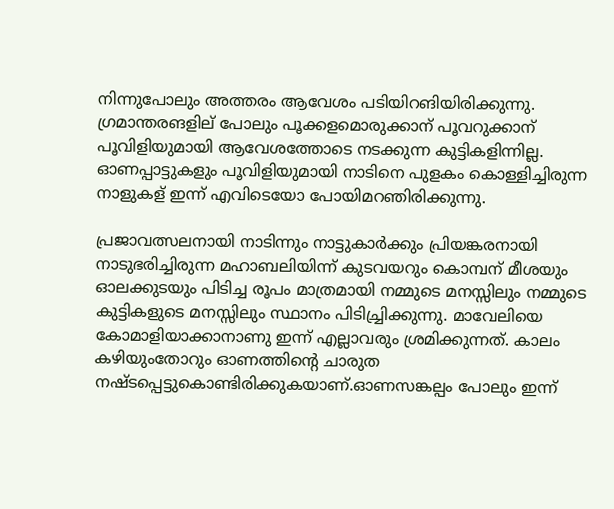നിന്നുപോലും അത്തരം ആവേശം പടിയിറങിയിരിക്കുന്നു. ഗ്രമാന്തരങളില് പോലും പൂക്കളമൊരുക്കാന് പൂവറുക്കാന് പൂവിളിയുമായി ആവേശത്തോടെ നടക്കുന്ന കുട്ടികളിന്നില്ല. ഓണപ്പാട്ടുകളും പൂവിളിയുമായി നാടിനെ പുളകം കൊള്ളിച്ചിരുന്ന നാളുകള് ഇന്ന് എവിടെയോ പോയിമറഞിരിക്കുന്നു.

പ്രജാവത്സലനായി നാടിന്നും നാട്ടുകാര്‍ക്കും പ്രിയങ്കരനായി നാടുഭരിച്ചിരുന്ന മഹാബലിയിന്ന് കുടവയറും കൊമ്പന് മീശയും ഓലക്കുടയും പിടിച്ച രൂപം മാത്രമായി നമ്മുടെ മനസ്സിലും നമ്മുടെ കുട്ടികളുടെ മനസ്സിലും സ്ഥാനം പിടിച്ച്രിക്കുന്നു. മാവേലിയെ കോമാളിയാക്കാനാണു ഇന്ന് എല്ലാവരും ശ്രമിക്കുന്നത്. കാലം കഴിയുംതോറും ഓണത്തിന്റെ ചാരുത നഷ്ടപ്പെട്ടുകൊണ്ടിരിക്കുകയാണ്.ഓണസങ്കല്പം പോലും ഇന്ന്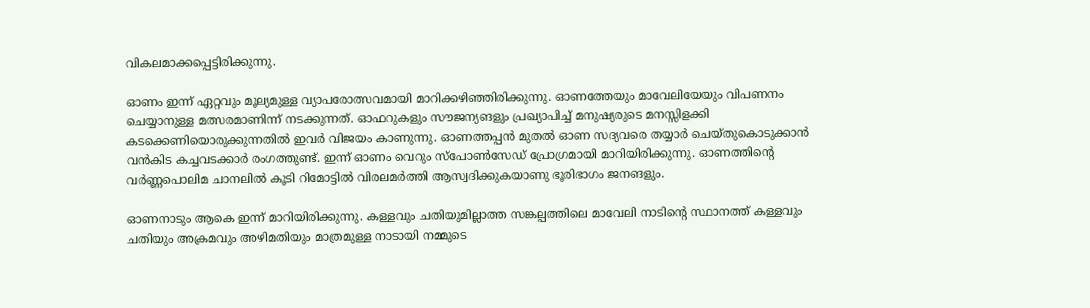വികലമാക്കപ്പെട്ടിരിക്കുന്നു.

ഓണം ഇന്ന് ഏറ്റവും മൂല്യമുള്ള വ്യാപരോത്സവമായി മാറിക്കഴിഞ്ഞിരിക്കുന്നു. ഓണത്തേയും മാവേലിയേയും വിപണനം ചെയ്യാനുള്ള മത്സരമാണിന്ന് നടക്കുന്നത്. ഓഫറുകളും സൗജന്യങളും പ്രഖ്യാപിച്ച് മനുഷ്യരുടെ മനസ്സിളക്കി കടക്കെണിയൊരുക്കുന്നതില്‍ ഇവര്‍ വിജയം കാണുന്നു. ഓണത്തപ്പന്‍ മുതല്‍ ഓണ സദ്യവരെ തയ്യാര്‍ ചെയ്തുകൊടുക്കാന്‍ വന്‍‌കിട കച്ചവടക്കാര്‍ രംഗത്തുണ്ട്. ഇന്ന് ഓണം വെറും സ്പോണ്‍സേഡ് പ്രോഗ്രമായി മാറിയിരിക്കുന്നു. ഓണത്തിന്റെ വര്‍ണ്ണപൊലിമ ചാനലില്‍ കൂടി റിമോട്ടില്‍ വിരലമര്‍ത്തി ആസ്വദിക്കുകയാണു ഭൂരിഭാഗം ജനങളും.

ഓണനാടും ആകെ ഇന്ന് മാറിയിരിക്കുന്നു. കള്ളവും ചതിയുമില്ലാത്ത സങ്കല്പത്തിലെ മാവേലി നാടിന്റെ സ്ഥാനത്ത് കള്ളവും ചതിയും അക്രമവും അഴിമതിയും മാത്രമുള്ള നാടായി നമ്മുടെ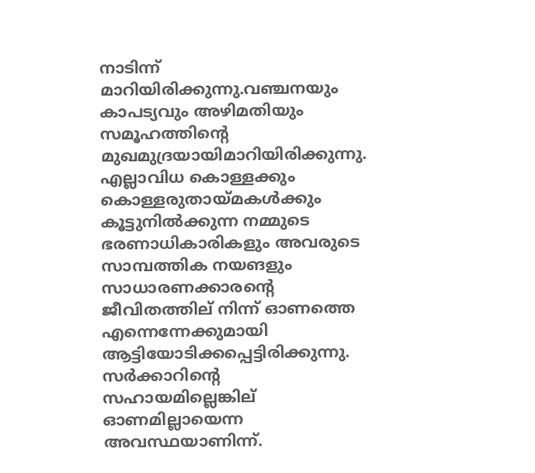നാടിന്ന് മാറിയിരിക്കുന്നു.വഞ്ചനയും കാപട്യവും അഴിമതിയും സമൂഹത്തിന്റെ മുഖമുദ്രയായിമാറിയിരിക്കുന്നു. എല്ലാവിധ കൊള്ളക്കും കൊള്ളരുതായ്മകള്‍ക്കും കൂട്ടുനില്‍ക്കുന്ന നമ്മുടെ ഭരണാധികാരികളും അവരുടെ സാമ്പത്തിക നയങളും സാധാരണക്കാരന്റെ ജീവിതത്തില് നിന്ന് ഓണത്തെ എന്നെന്നേക്കുമായി ആട്ടിയോടിക്കപ്പെട്ടിരിക്കുന്നു. സര്‍ക്കാറിന്റെ സഹായമില്ലെങ്കില് ഓണമില്ലായെന്ന അവസ്ഥയാണിന്ന്.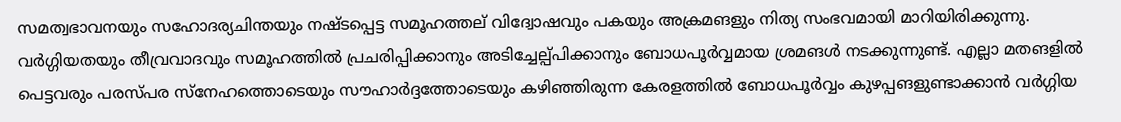സമത്വഭാവനയും സഹോദര്യചിന്തയും നഷ്ടപ്പെട്ട സമൂഹത്തല് വിദ്വോഷവും പകയും അക്രമങളും നിത്യ സം‌ഭവമായി മാറിയിരിക്കുന്നു. വര്‍ഗ്ഗിയതയും തീവ്രവാദവും സമൂഹത്തില്‍ പ്രചരിപ്പിക്കാനും അടിച്ചേല്പ്പിക്കാനും ബോധപൂര്‍‌വ്വമായ ശ്രമങള്‍ നടക്കുന്നുണ്ട്. എല്ലാ മതങളില്‍ പെട്ടവരും പരസ്പര സ്നേഹത്തൊടെയും സൗഹാര്‍ദ്ദത്തോടെയും കഴിഞ്ഞിരുന്ന കേരളത്തില്‍ ബോധപൂര്‍‌വ്വം കുഴപ്പങളുണ്ടാക്കാന്‍ വര്‍ഗ്ഗിയ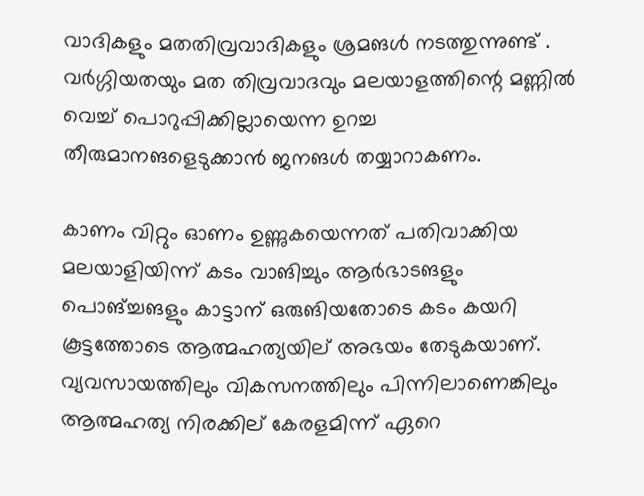വാദികളും മതതിവ്രവാദികളും ശ്രമങള്‍ നടത്തുന്നുണ്ട് . വര്‍ഗ്ഗിയതയും മത തിവ്രവാദവും മലയാളത്തിന്റെ മണ്ണില്‍ വെച്ച് പൊറുപ്പിക്കില്ലായെന്ന ഉറച്ച തീരുമാനങളെടുക്കാന്‍ ജനങള്‍ തയ്യാറാകണം.

കാണം വിറ്റും ഓണം ഉണ്ണുകയെന്നത് പതിവാക്കിയ മലയാളിയിന്ന് കടം വാങിച്ചും ആര്‍ഭാടങളും പൊങ്ച്ചങളും കാട്ടാന് ഒരുങിയതോടെ കടം കയറി കൂട്ടത്തോടെ ആത്മഹത്യയില് അഭയം തേടുകയാണ്. വ്യവസായത്തിലും വികസനത്തിലും പിന്നിലാണെങ്കിലും ആത്മഹത്യ നിരക്കില് കേരളമിന്ന് ഏറെ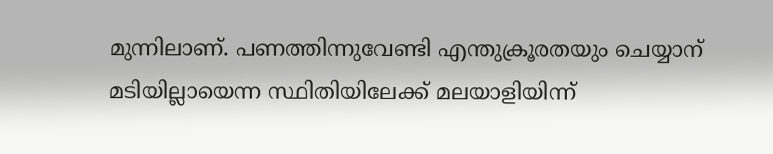മുന്നിലാണ്. പണത്തിന്നുവേണ്ടി എന്തുക്രൂരതയും ചെയ്യാന് മടിയില്ലായെന്ന സ്ഥിതിയിലേക്ക് മലയാളിയിന്ന്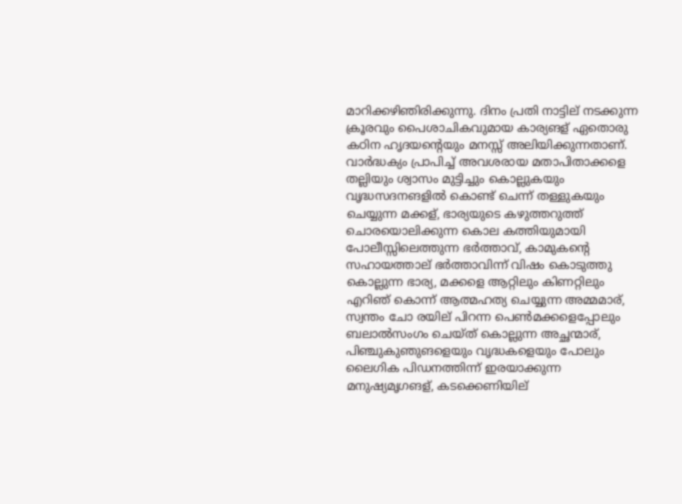മാറിക്കഴിഞിരിക്കുന്നു. ദിനം പ്രതി നാട്ടില് നടക്കുന്ന ക്രൂരവും പൈശാചികവുമായ കാര്യങള് ഏതൊരു കഠിന ഹൃദയന്റെയും മനസ്സ് അലിയിക്കുന്നതാണ്. വാര്‍ദ്ധക്യം പ്രാപിച്ച് അവശരായ മതാപിതാക്കളെ തല്ലിയും ശ്വാസം മുട്ടിച്ചും കൊല്ലുകയും വൃദ്ധസദനങളില്‍ കൊണ്ട് ചെന്ന് തള്ളുകയും ചെയ്യുന്ന മക്കള്, ഭാര്യയുടെ കഴുത്തറുത്ത് ചൊരയൊലിക്കുന്ന കൊല കത്തിയുമായി പോലീസ്സിലെത്തുന്ന ഭര്‍ത്താവ്, കാമുകന്റെ സഹായത്താല് ഭര്‍ത്താവിന്ന് വിഷം കൊടുത്തു കൊല്ലുന്ന ഭാര്യ, മക്കളെ ആറ്റിലും കിണറ്റിലും എറിഞ് കൊന്ന് ആത്മഹത്യ ചെയ്യുന്ന അമ്മമാര്, സ്വന്തം ചോ രയില് പിറന്ന പെണ്‍മക്കളെപ്പോലും ബലാല്‍സംഗം ചെയ്ത് കൊല്ലുന്ന അച്ഛന്മാര്, പിഞ്ചുകുഞുങളെയും വൃദ്ധകളെയും പോലും ലൈഗിക പിഡനത്തിന്ന് ഇരയാക്കുന്ന മനുഷ്യമൃഗങള്, കടക്കെണിയില്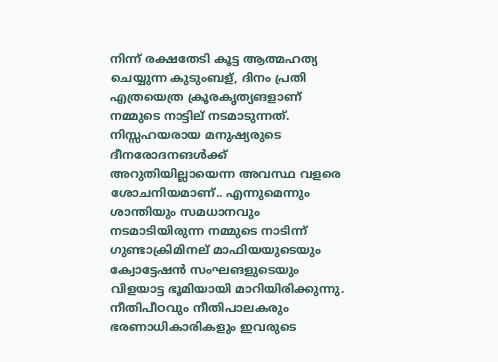നിന്ന് രക്ഷതേടി കൂട്ട ആത്മഹത്യ ചെയ്യുന്ന കുടുംബള്, ദിനം പ്രതി എത്രയെത്ര ക്രൂരകൃത്യങളാണ് നമ്മുടെ നാട്ടില് നടമാടുന്നത്. നിസ്സഹയരായ മനുഷ്യരുടെ ദീനരോദനങള്‍‌ക്ക് അറുതിയില്ലായെന്ന അവസ്ഥ വളരെ ശോചനിയമാണ്.. എന്നുമെന്നും ശാന്തിയും സമധാനവും നടമാടിയിരുന്ന നമ്മുടെ നാടിന്ന് ഗുണ്ടാക്രിമിനല് മാഫിയയുടെയും ക്വോട്ടേഷന്‍ സംഘങളുടെയും വിളയാട്ട ഭൂമിയായി മാറിയിരിക്കുന്നു. നീതിപീഠവും നീതിപാലകരും ഭരണാധികാരികളും ഇവരുടെ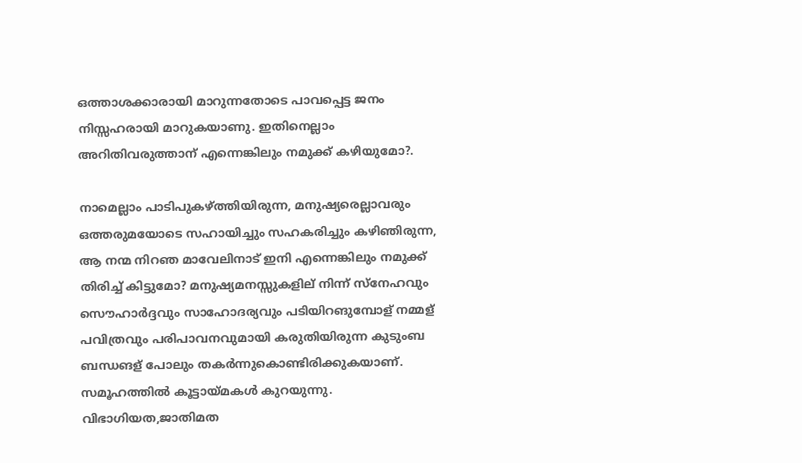ഒത്താശക്കാരായി മാറുന്നതോടെ പാവപ്പെട്ട ജനം നിസ്സഹരായി മാറുകയാണു. ഇതിനെല്ലാം അറിതിവരുത്താന് എന്നെങ്കിലും നമുക്ക് കഴിയുമോ?.

നാമെല്ലാം പാടിപുകഴ്ത്തിയിരുന്ന, മനുഷ്യരെല്ലാവരും ഒത്തരുമയോടെ സഹായിച്ചും സഹകരിച്ചും കഴിഞിരുന്ന, ആ നന്മ നിറഞ മാവേലിനാട് ഇനി എന്നെങ്കിലും നമുക്ക് തിരിച്ച് കിട്ടുമോ? മനുഷ്യമനസ്സുകളില് നിന്ന് സ്നേഹവും സൌഹാര്‍ദ്ദവും സാഹോദര്യവും പടിയിറങുമ്പോള് നമ്മള് പവിത്രവും പരിപാവനവുമായി കരുതിയിരുന്ന കുടുംബ ബന്ധങള് പോലും തകര്‍ന്നുകൊണ്ടിരിക്കുകയാണ്. സമൂഹത്തില്‍ കൂട്ടായ്മകള്‍ കുറയുന്നു. വിഭാഗിയത,ജാതിമത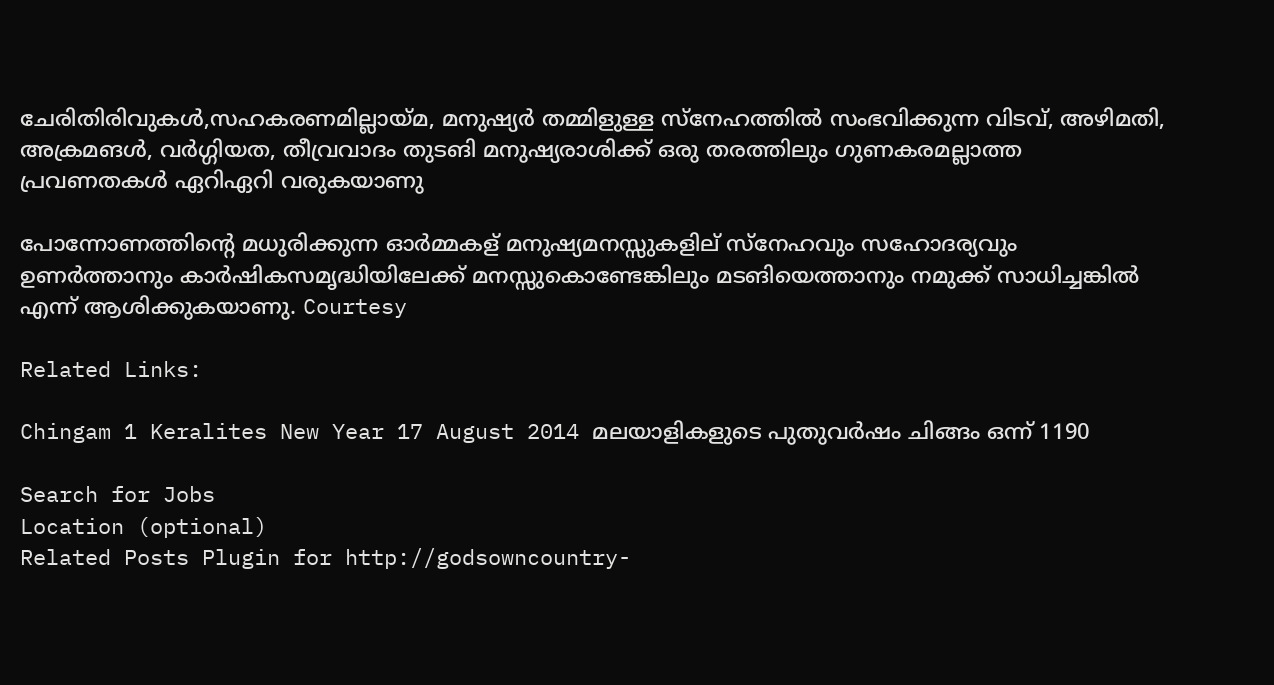ചേരിതിരിവുകള്‍,സഹകരണമില്ലായ്മ, മനുഷ്യര്‍ തമ്മിളുള്ള സ്നേഹത്തില്‍ സം‌ഭവിക്കുന്ന വിടവ്, അഴിമതി, അക്രമങള്‍, വര്‍ഗ്ഗിയത, തീവ്രവാദം തുടങി മനുഷ്യരാശിക്ക് ഒരു തരത്തിലും ഗുണകരമല്ലാത്ത പ്രവണതകള്‍ ഏറിഏറി വരുകയാണു

പോന്നോണത്തിന്റെ മധുരിക്കുന്ന ഓര്‍മ്മകള് മനുഷ്യമനസ്സുകളില് സ്നേഹവും സഹോദര്യവും ഉണര്‍ത്താനും കാര്‍ഷികസമൃദ്ധിയിലേക്ക് മനസ്സുകൊണ്ടേങ്കിലും മടങിയെത്താനും നമുക്ക് സാധിച്ചങ്കില്‍ എന്ന് ആശിക്കുകയാണു. Courtesy

Related Links:

Chingam 1 Keralites New Year 17 August 2014 മലയാളികളുടെ പുതുവര്‍ഷം ചിങ്ങം ഒന്ന് 1190

Search for Jobs
Location (optional)
Related Posts Plugin for http://godsowncountry-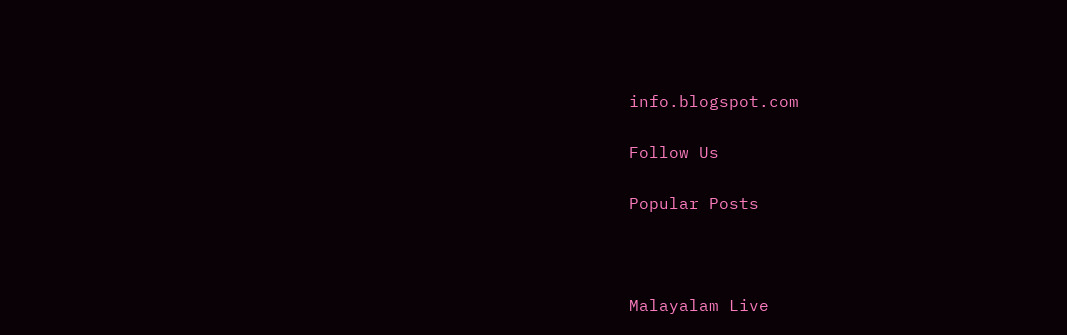info.blogspot.com

Follow Us

Popular Posts



Malayalam Live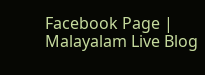Facebook Page | Malayalam Live Blog